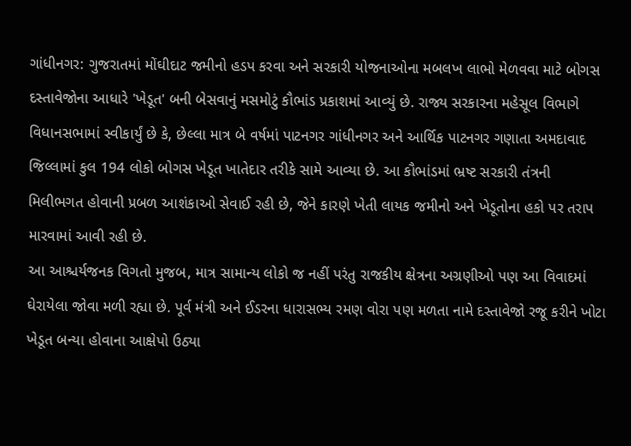ગાંધીનગર: ગુજરાતમાં મોંઘીદાટ જમીનો હડપ કરવા અને સરકારી યોજનાઓના મબલખ લાભો મેળવવા માટે બોગસ દસ્તાવેજોના આધારે 'ખેડૂત' બની બેસવાનું મસમોટું કૌભાંડ પ્રકાશમાં આવ્યું છે. રાજ્ય સરકારના મહેસૂલ વિભાગે વિધાનસભામાં સ્વીકાર્યું છે કે, છેલ્લા માત્ર બે વર્ષમાં પાટનગર ગાંધીનગર અને આર્થિક પાટનગર ગણાતા અમદાવાદ જિલ્લામાં કુલ 194 લોકો બોગસ ખેડૂત ખાતેદાર તરીકે સામે આવ્યા છે. આ કૌભાંડમાં ભ્રષ્ટ સરકારી તંત્રની મિલીભગત હોવાની પ્રબળ આશંકાઓ સેવાઈ રહી છે, જેને કારણે ખેતી લાયક જમીનો અને ખેડૂતોના હકો પર તરાપ મારવામાં આવી રહી છે.
આ આશ્ચર્યજનક વિગતો મુજબ, માત્ર સામાન્ય લોકો જ નહીં પરંતુ રાજકીય ક્ષેત્રના અગ્રણીઓ પણ આ વિવાદમાં ઘેરાયેલા જોવા મળી રહ્યા છે. પૂર્વ મંત્રી અને ઈડરના ધારાસભ્ય રમણ વોરા પણ મળતા નામે દસ્તાવેજો રજૂ કરીને ખોટા ખેડૂત બન્યા હોવાના આક્ષેપો ઉઠ્યા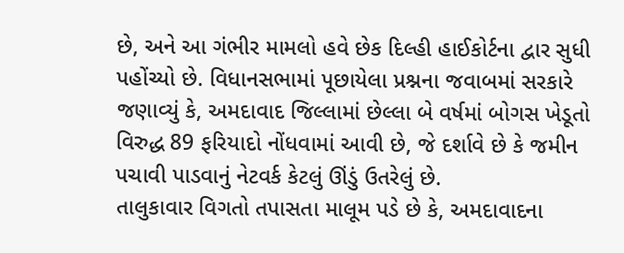છે, અને આ ગંભીર મામલો હવે છેક દિલ્હી હાઈકોર્ટના દ્વાર સુધી પહોંચ્યો છે. વિધાનસભામાં પૂછાયેલા પ્રશ્નના જવાબમાં સરકારે જણાવ્યું કે, અમદાવાદ જિલ્લામાં છેલ્લા બે વર્ષમાં બોગસ ખેડૂતો વિરુદ્ધ 89 ફરિયાદો નોંધવામાં આવી છે, જે દર્શાવે છે કે જમીન પચાવી પાડવાનું નેટવર્ક કેટલું ઊંડું ઉતરેલું છે.
તાલુકાવાર વિગતો તપાસતા માલૂમ પડે છે કે, અમદાવાદના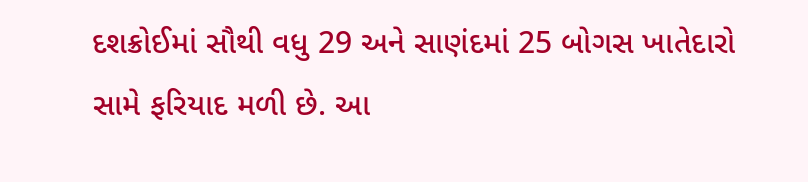દશક્રોઈમાં સૌથી વધુ 29 અને સાણંદમાં 25 બોગસ ખાતેદારો સામે ફરિયાદ મળી છે. આ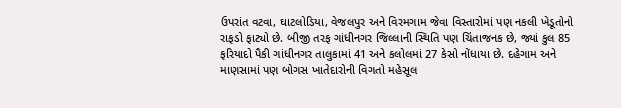ઉપરાંત વટવા, ઘાટલોડિયા, વેજલપુર અને વિરમગામ જેવા વિસ્તારોમાં પણ નકલી ખેડૂતોનો રાફડો ફાટ્યો છે. બીજી તરફ ગાંધીનગર જિલ્લાની સ્થિતિ પણ ચિંતાજનક છે, જ્યાં કુલ 85 ફરિયાદો પૈકી ગાંધીનગર તાલુકામાં 41 અને કલોલમાં 27 કેસો નોંધાયા છે. દહેગામ અને માણસામાં પણ બોગસ ખાતેદારોની વિગતો મહેસૂલ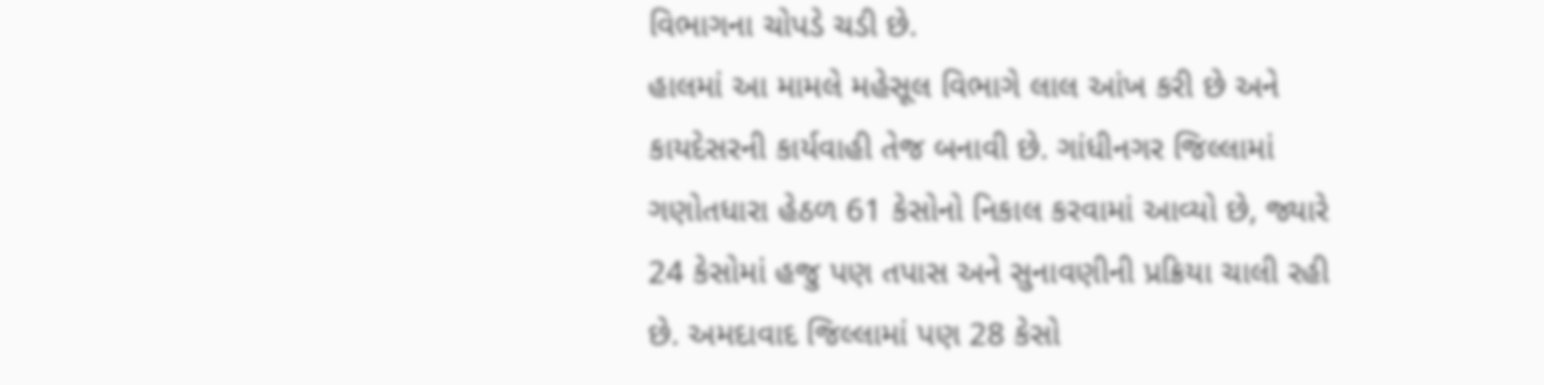વિભાગના ચોપડે ચડી છે.
હાલમાં આ મામલે મહેસૂલ વિભાગે લાલ આંખ કરી છે અને કાયદેસરની કાર્યવાહી તેજ બનાવી છે. ગાંધીનગર જિલ્લામાં ગણોતધારા હેઠળ 61 કેસોનો નિકાલ કરવામાં આવ્યો છે, જ્યારે 24 કેસોમાં હજુ પણ તપાસ અને સુનાવણીની પ્રક્રિયા ચાલી રહી છે. અમદાવાદ જિલ્લામાં પણ 28 કેસો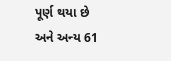પૂર્ણ થયા છે અને અન્ય 61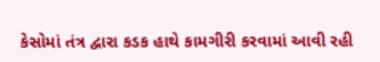કેસોમાં તંત્ર દ્વારા કડક હાથે કામગીરી કરવામાં આવી રહી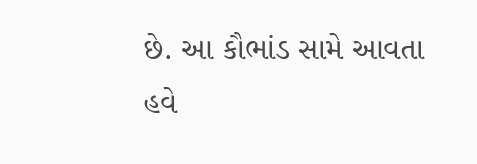છે. આ કૌભાંડ સામે આવતા હવે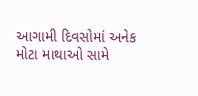આગામી દિવસોમાં અનેક મોટા માથાઓ સામે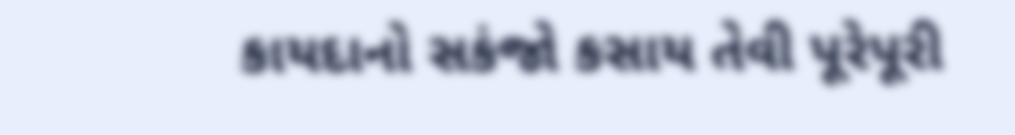કાયદાનો સકંજો કસાય તેવી પૂરેપૂરી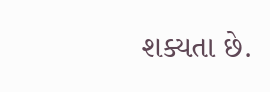શક્યતા છે.